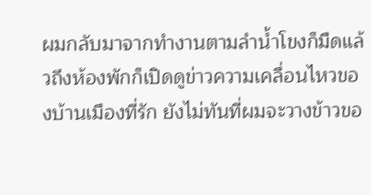ผมกลับมาจากทำงานตามลำน้ำโขงก็มืดแล้วถึงห้องพักก็เปิดดูข่าวความเคลื่อนไหวของบ้านเมืองที่รัก ยังไม่ทันที่ผมจะวางข้าวขอ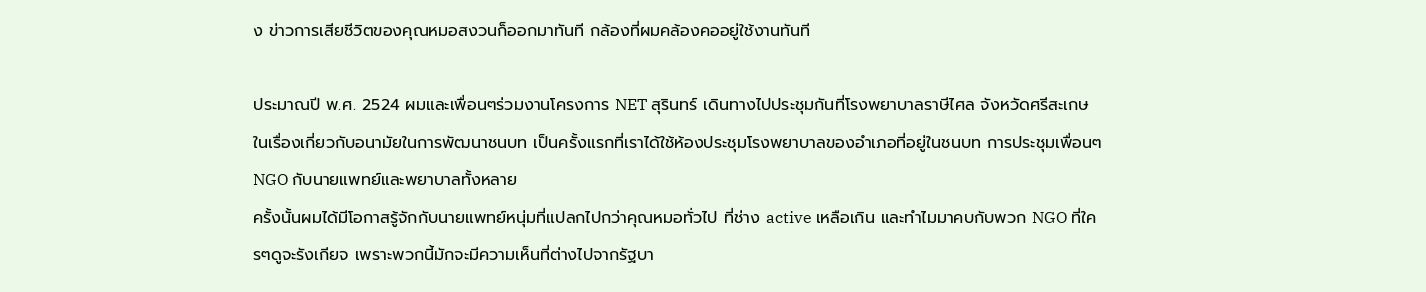ง ข่าวการเสียชีวิตของคุณหมอสงวนก็ออกมาทันที กล้องที่ผมคล้องคออยู่ใช้งานทันที

ประมาณปี พ.ศ. 2524 ผมและเพื่อนๆร่วมงานโครงการ NET สุรินทร์ เดินทางไปประชุมกันที่โรงพยาบาลราษีไศล จังหวัดศรีสะเกษ ในเรื่องเกี่ยวกับอนามัยในการพัฒนาชนบท เป็นครั้งแรกที่เราได้ใช้ห้องประชุมโรงพยาบาลของอำเภอที่อยู่ในชนบท การประชุมเพื่อนๆ NGO กับนายแพทย์และพยาบาลทั้งหลาย
ครั้งนั้นผมได้มีโอกาสรู้จักกับนายแพทย์หนุ่มที่แปลกไปกว่าคุณหมอทั่วไป ที่ช่าง active เหลือเกิน และทำไมมาคบกับพวก NGO ที่ใครๆดูจะรังเกียจ เพราะพวกนี้มักจะมีความเห็นที่ต่างไปจากรัฐบา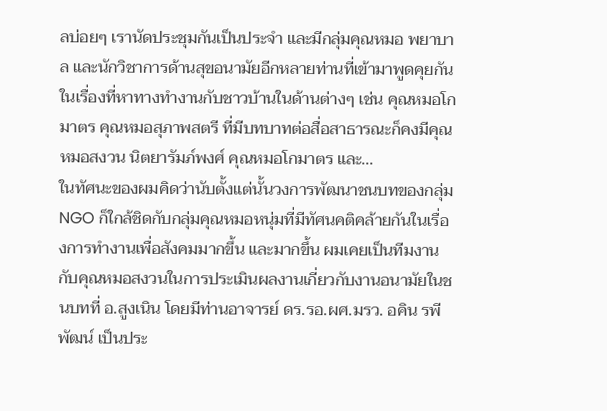ลบ่อยๆ เรานัดประชุมกันเป็นประจำ และมีกลุ่มคุณหมอ พยาบาล และนักวิชาการด้านสุขอนามัยอีกหลายท่านที่เข้ามาพูดคุยกันในเรื่องที่หาทางทำงานกับชาวบ้านในด้านต่างๆ เช่น คุณหมอโกมาตร คุณหมอสุภาพสตรี ที่มีบทบาทต่อสื่อสาธารณะก็คงมีคุณหมอสงวน นิตยารัมภ์พงศ์ คุณหมอโกมาตร และ...
ในทัศนะของผมคิดว่านับตั้งแต่นั้นวงการพัฒนาชนบทของกลุ่ม NGO ก็ใกล้ชิดกับกลุ่มคุณหมอหนุ่มที่มีทัศนคติคล้ายกันในเรื่องการทำงานเพื่อสังคมมากขึ้น และมากขึ้น ผมเคยเป็นทีมงานกับคุณหมอสงวนในการประเมินผลงานเกี่ยวกับงานอนามัยในชนบทที่ อ.สูงเนิน โดยมีท่านอาจารย์ ดร.รอ.ผศ.มรว. อคิน รพีพัฒน์ เป็นประ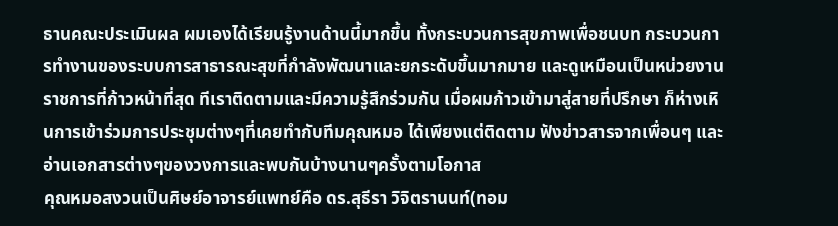ธานคณะประเมินผล ผมเองได้เรียนรู้งานด้านนี้มากขึ้น ทั้งกระบวนการสุขภาพเพื่อชนบท กระบวนการทำงานของระบบการสาธารณะสุขที่กำลังพัฒนาและยกระดับขึ้นมากมาย และดูเหมือนเป็นหน่วยงานราชการที่ก้าวหน้าที่สุด ทีเราติดตามและมีความรู้สึกร่วมกัน เมื่อผมก้าวเข้ามาสู่สายที่ปรึกษา ก็ห่างเหินการเข้าร่วมการประชุมต่างๆที่เคยทำกับทีมคุณหมอ ได้เพียงแต่ติดตาม ฟังข่าวสารจากเพื่อนๆ และอ่านเอกสารต่างๆของวงการและพบกันบ้างนานๆครั้งตามโอกาส
คุณหมอสงวนเป็นศิษย์อาจารย์แพทย์คือ ดร.สุธีรา วิจิตรานนท์(ทอม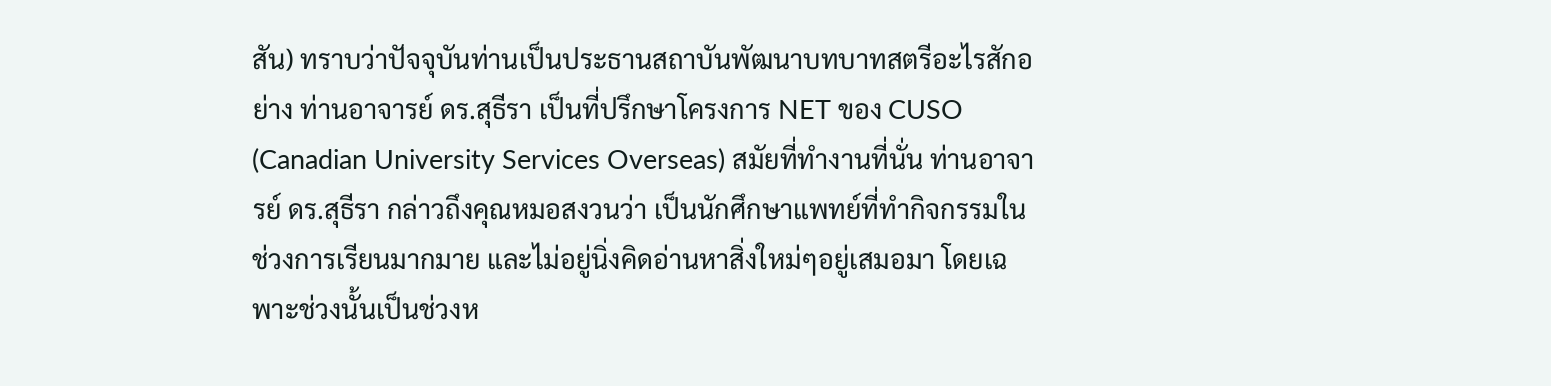สัน) ทราบว่าปัจจุบันท่านเป็นประธานสถาบันพัฒนาบทบาทสตรีอะไรสักอย่าง ท่านอาจารย์ ดร.สุธีรา เป็นที่ปรึกษาโครงการ NET ของ CUSO (Canadian University Services Overseas) สมัยที่ทำงานที่นั่น ท่านอาจารย์ ดร.สุธีรา กล่าวถึงคุณหมอสงวนว่า เป็นนักศึกษาแพทย์ที่ทำกิจกรรมในช่วงการเรียนมากมาย และไม่อยู่นิ่งคิดอ่านหาสิ่งใหม่ๆอยู่เสมอมา โดยเฉพาะช่วงนั้นเป็นช่วงห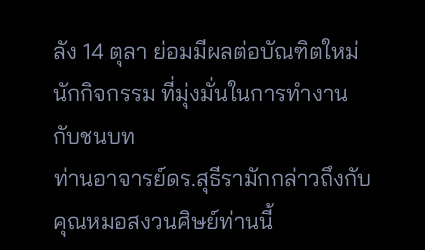ลัง 14 ตุลา ย่อมมีผลต่อบัณฑิตใหม่นักกิจกรรม ที่มุ่งมั่นในการทำงานกับชนบท
ท่านอาจารย์ดร.สุธีรามักกล่าวถึงกับคุณหมอสงวนศิษย์ท่านนี้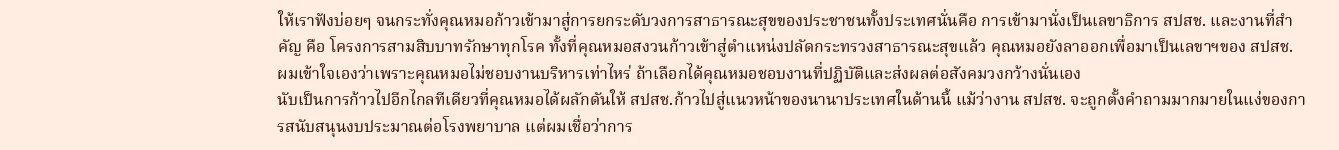ให้เราฟังบ่อยๆ จนกระทั่งคุณหมอก้าวเข้ามาสู่การยกระดับวงการสาธารณะสุขของประชาชนทั้งประเทศนั่นคือ การเข้ามานั่งเป็นเลขาธิการ สปสช. และงานที่สำคัญ คือ โครงการสามสิบบาทรักษาทุกโรค ทั้งที่คุณหมอสงวนก้าวเข้าสู่ตำแหน่งปลัดกระทรวงสาธารณะสุขแล้ว คุณหมอยังลาออกเพื่อมาเป็นเลขาฯของ สปสช. ผมเข้าใจเองว่าเพราะคุณหมอไม่ชอบงานบริหารเท่าไหร่ ถ้าเลือกได้คุณหมอชอบงานที่ปฏิบัติและส่งผลต่อสังคมวงกว้างนั่นเอง
นับเป็นการก้าวไปอีกไกลทีเดียวที่คุณหมอได้ผลักดันให้ สปสช.ก้าวไปสู่แนวหน้าของนานาประเทศในด้านนี้ แม้ว่างาน สปสช. จะถูกตั้งคำถามมากมายในแง่ของการสนับสนุนงบประมาณต่อโรงพยาบาล แต่ผมเชื่อว่าการ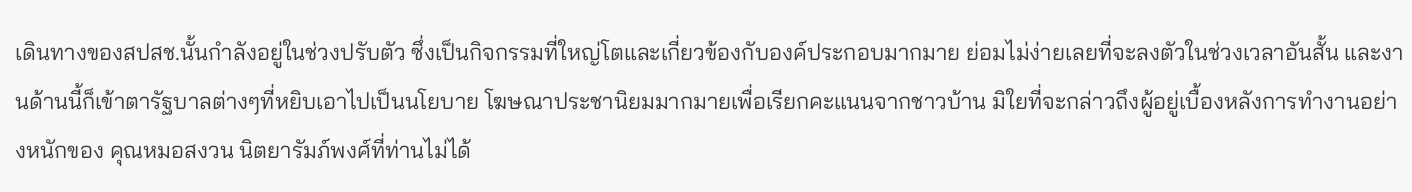เดินทางของสปสช.นั้นกำลังอยู่ในช่วงปรับตัว ซึ่งเป็นกิจกรรมที่ใหญ่โตและเกี่ยวข้องกับองค์ประกอบมากมาย ย่อมไม่ง่ายเลยที่จะลงตัวในช่วงเวลาอันสั้น และงานด้านนี้ก็เข้าตารัฐบาลต่างๆที่หยิบเอาไปเป็นนโยบาย โฆษณาประชานิยมมากมายเพื่อเรียกคะแนนจากชาวบ้าน มิใยที่จะกล่าวถึงผู้อยู่เบื้องหลังการทำงานอย่างหนักของ คุณหมอสงวน นิตยารัมภ์พงศ์ที่ท่านไม่ได้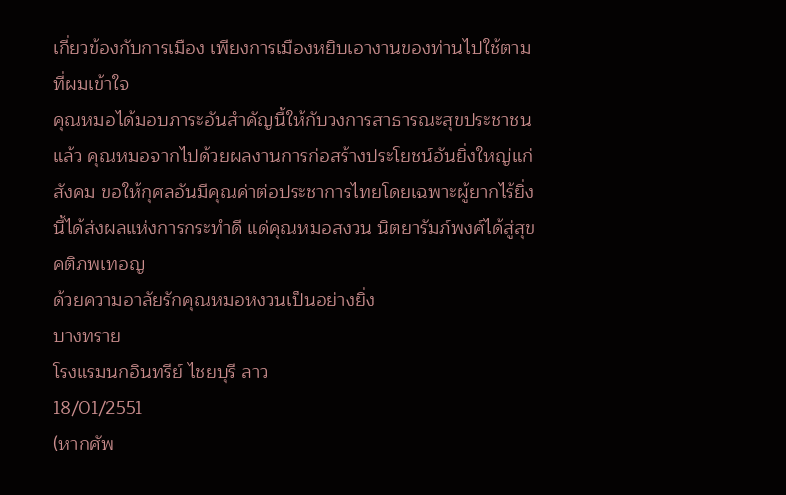เกี่ยวข้องกับการเมือง เพียงการเมืองหยิบเอางานของท่านไปใช้ตามที่ผมเข้าใจ
คุณหมอได้มอบภาระอันสำคัญนี้ให้กับวงการสาธารณะสุขประชาชนแล้ว คุณหมอจากไปด้วยผลงานการก่อสร้างประโยชน์อันยิ่งใหญ่แก่สังคม ขอให้กุศลอันมีคุณค่าต่อประชาการไทยโดยเฉพาะผู้ยากไร้ยิ่งนี้ได้ส่งผลแห่งการกระทำดี แด่คุณหมอสงวน นิตยารัมภ์พงศ์ได้สู่สุขคติภพเทอญ
ด้วยความอาลัยรักคุณหมอหงวนเป็นอย่างยิ่ง
บางทราย
โรงแรมนกอินทรีย์ ไชยบุรี ลาว
18/01/2551
(หากศัพ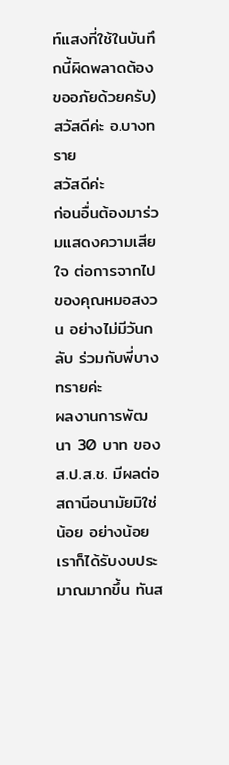ท์แสงที่ใช้ในบันทึกนี้ผิดพลาดต้องขออภัยด้วยครับ)
สวัสดีค่ะ อ.บางทราย
สวัสดีค่ะ
ก่อนอื่นต้องมาร่วมแสดงความเสียใจ ต่อการจากไป ของคุณหมอสงวน อย่างไม่มีวันกลับ ร่วมกับพี่บางทรายค่ะ
ผลงานการพัฒนา 30 บาท ของ ส.ป.ส.ช. มีผลต่อสถานีอนามัยมิใช่น้อย อย่างน้อย เราก็ได้รับงบประมาณมากขึ้น ทันส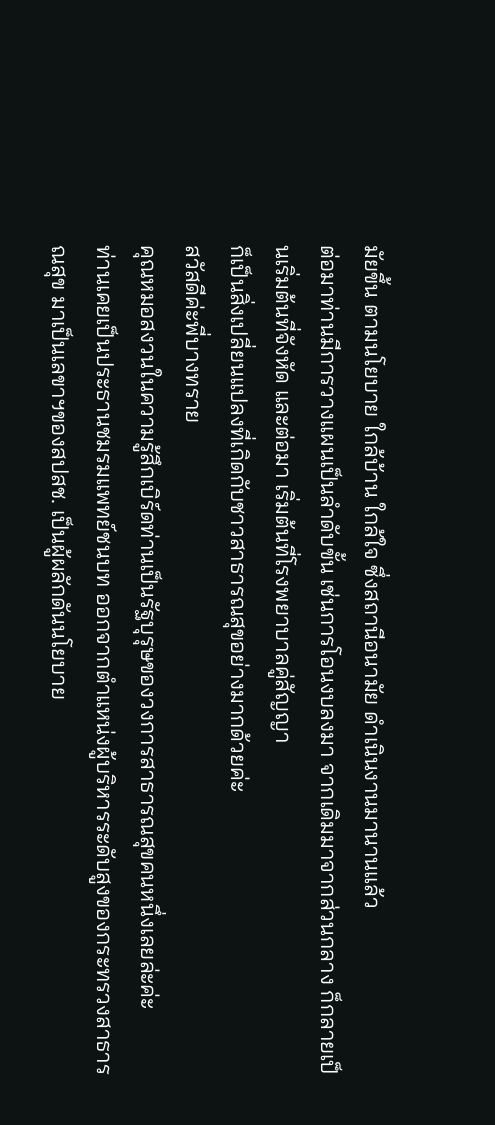มัยขึ้น ตามนโยบาย ใกล้บ้าน ใกล้ใจ ซึ่งสถานีอนามัย ดำเนินงานมานานแล้ว
ต่อมาท่านมีการวางแผนเป็นลำดับขั้น เช่นการโอนงบลงมา จากเดิมมาจากส่วนกลาง ก็กลายเป็นเริ่มต้นที่จังหัด และต่อมา เริ่มต้นที่โรงพยาบาลคู่สัญญา
ก็เป็นสิ่งเปลี่ยนแปลงที่เกิดกับชาวสาธารณสุขอย่างมากด้วยค่ะ
สวัสดีค่ะพี่บางทราย
คุณหมอสงวนในความรู้สึกเบิร์ดท่านเป็นรัฐบุรุษของวงการสาธารณสุขคนหนึ่งเลยล่ะค่ะ
ท่านเคยเป็นประธานชมรมแพทย์ชนบท ออกจากตำแหน่งผู้บริหารระดับสูงของกระทรวงสาธารณสุข มาเป็นเลขาฯของสปสช. เป็นผู้ผลักดันนโยบาย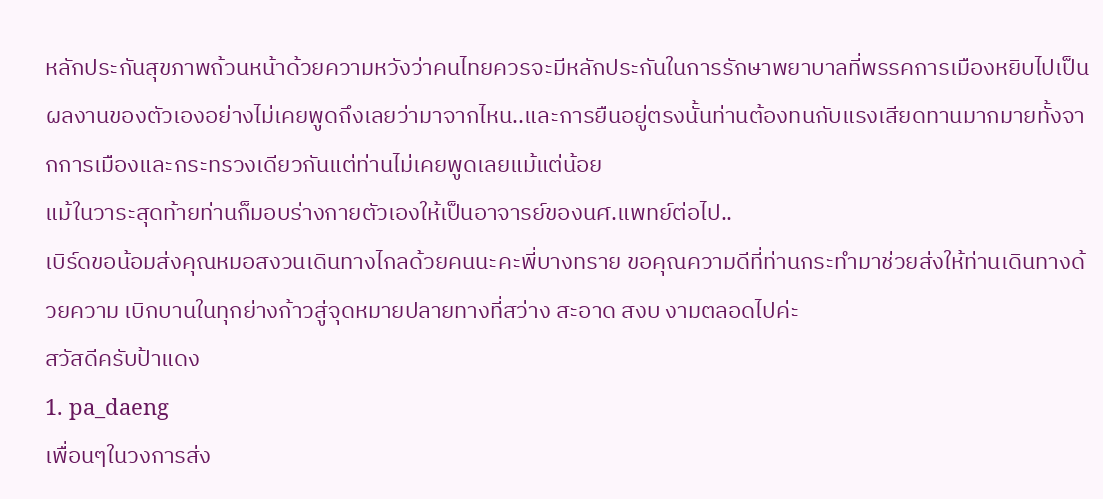หลักประกันสุขภาพถ้วนหน้าด้วยความหวังว่าคนไทยควรจะมีหลักประกันในการรักษาพยาบาลที่พรรคการเมืองหยิบไปเป็นผลงานของตัวเองอย่างไม่เคยพูดถึงเลยว่ามาจากไหน..และการยืนอยู่ตรงนั้นท่านต้องทนกับแรงเสียดทานมากมายทั้งจากการเมืองและกระทรวงเดียวกันแต่ท่านไม่เคยพูดเลยแม้แต่น้อย
แม้ในวาระสุดท้ายท่านก็มอบร่างกายตัวเองให้เป็นอาจารย์ของนศ.แพทย์ต่อไป..
เบิร์ดขอน้อมส่งคุณหมอสงวนเดินทางไกลด้วยคนนะคะพี่บางทราย ขอคุณความดีที่ท่านกระทำมาช่วยส่งให้ท่านเดินทางด้วยความ เบิกบานในทุกย่างก้าวสู่จุดหมายปลายทางที่สว่าง สะอาด สงบ งามตลอดไปค่ะ
สวัสดีครับป้าแดง
1. pa_daeng
เพื่อนๆในวงการส่ง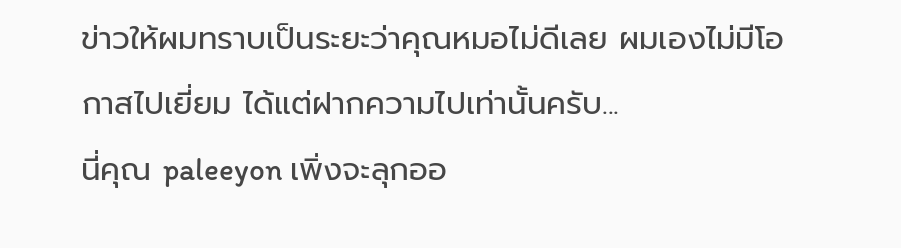ข่าวให้ผมทราบเป็นระยะว่าคุณหมอไม่ดีเลย ผมเองไม่มีโอกาสไปเยี่ยม ได้แต่ฝากความไปเท่านั้นครับ...
นี่คุณ paleeyon เพิ่งจะลุกออ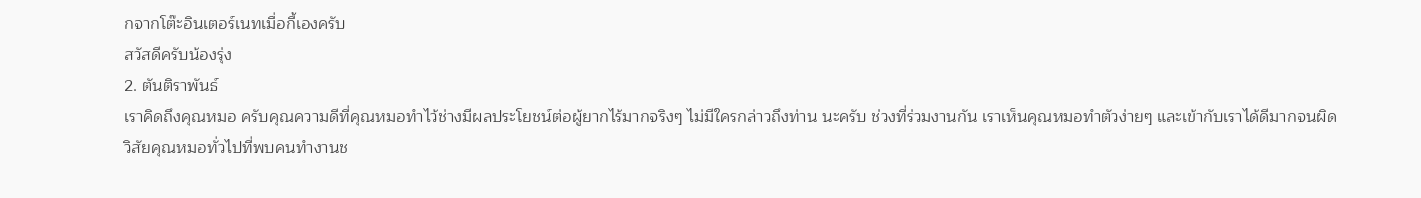กจากโต๊ะอินเตอร์เนทเมื่อกี้เองครับ
สวัสดีครับน้องรุ่ง
2. ตันติราพันธ์
เราคิดถึงคุณหมอ ครับคุณความดีที่คุณหมอทำไว้ช่างมีผลประโยชน์ต่อผู้ยากไร้มากจริงๆ ไม่มีใครกล่าวถึงท่าน นะครับ ช่วงที่ร่วมงานกัน เราเห็นคุณหมอทำตัวง่ายๆ และเข้ากับเราได้ดีมากจนผิดวิสัยคุณหมอทั่วไปที่พบคนทำงานช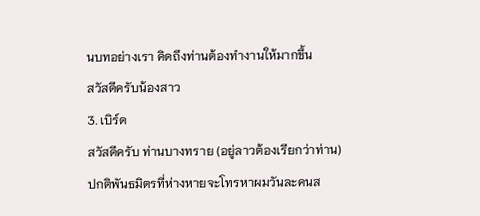นบทอย่างเรา คิดถึงท่านต้องทำงานให้มากขึ้น
สวัสดีครับน้องสาว
3. เบิร์ด
สวัสดีครับ ท่านบางทราย (อยู่ลาวต้องเรียกว่าท่าน)
ปกติพันธมิตรที่ห่างหายจะโทรหาผมวันละคนส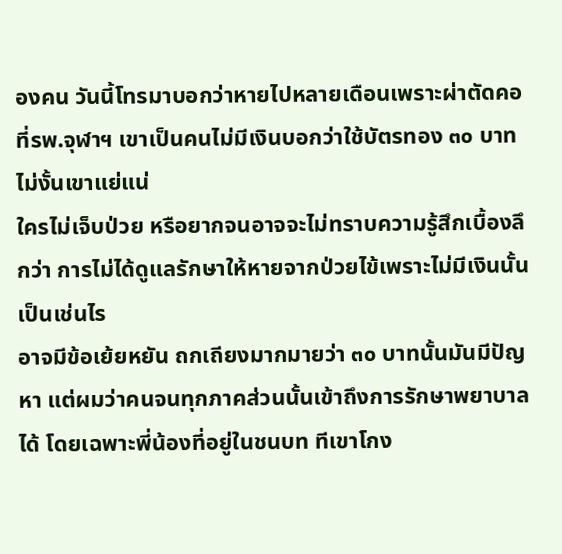องคน วันนี้โทรมาบอกว่าหายไปหลายเดือนเพราะผ่าตัดคอ ที่รพ.จุฬาฯ เขาเป็นคนไม่มีเงินบอกว่าใช้บัตรทอง ๓๐ บาท ไม่งั้นเขาแย่แน่
ใครไม่เจ็บป่วย หรือยากจนอาจจะไม่ทราบความรู้สึกเบื้องลึกว่า การไม่ได้ดูแลรักษาให้หายจากป่วยไข้เพราะไม่มีเงินนั้นเป็นเช่นไร
อาจมีข้อเย้ยหยัน ถกเถียงมากมายว่า ๓๐ บาทนั้นมันมีปัญหา แต่ผมว่าคนจนทุกภาคส่วนนั้นเข้าถึงการรักษาพยาบาลได้ โดยเฉพาะพี่น้องที่อยู่ในชนบท ทีเขาโกง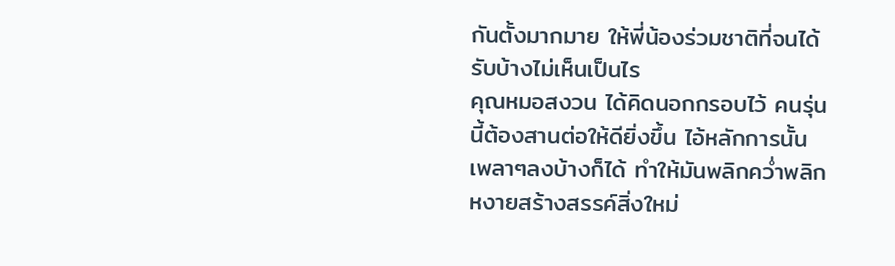กันตั้งมากมาย ให้พี่น้องร่วมชาติที่จนได้รับบ้างไม่เห็นเป็นไร
คุณหมอสงวน ได้คิดนอกกรอบไว้ คนรุ่นนี้ต้องสานต่อให้ดียิ่งขึ้น ไอ้หลักการนั้น เพลาๆลงบ้างก็ได้ ทำให้มันพลิกคว่ำพลิกหงายสร้างสรรค์สิ่งใหม่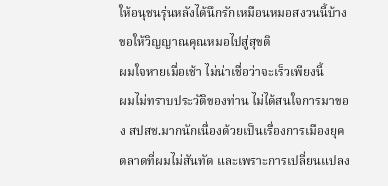ให้อนุชนรุ่นหลังได้นึกรักเหมือนหมอสงวนนี้บ้าง
ขอให้วิญญาณคุณหมอไปสู่สุขติ
ผมใจหายเมื่อเช้า ไม่น่าเชื่อว่าจะเร็วเพียงนี้
ผมไม่ทราบประวัติของท่าน ไม่ได้สนใจการมาของ สปสช.มากนักเนื่องด้วยเป็นเรื่องการเมืองยุคตลาดที่ผมไม่สันทัด และเพราะการเปลี่ยนแปลง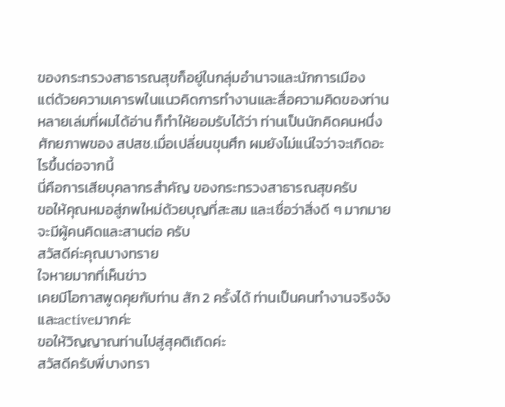ของกระทรวงสาธารณสุขก็อยู่ในกลุ่มอำนาจและนักการเมือง
แต่ด้วยความเคารพในแนวคิดการทำงานและสื่อความคิดของท่านหลายเล่มที่ผมได้อ่าน ก็ทำให้ยอมรับได้ว่า ท่านเป็นนักคิดคนหนึ่ง
ศักยภาพของ สปสช.เมื่อเปลี่ยนขุนศึก ผมยังไม่แน่ใจว่าจะเกิดอะไรขึ้นต่อจากนี้
นี่คือการเสียบุคลากรสำคัญ ของกระทรวงสาธารณสุขครับ
ขอให้คุณหมอสู่ภพใหม่ด้วยบุญที่สะสม และเชื่อว่าสิ่งดี ๆ มากมายจะมีผู้คนคิดและสานต่อ ครับ
สวัสดีค่ะคุณบางทราย
ใจหายมากที่เห็นข่าว
เคยมีโอกาสพูดคุยกับท่าน สัก 2 ครั้งได้ ท่านเป็นคนทำงานจริงจัง และactiveมากค่ะ
ขอให้วิญญาณท่านไปสู่สุคติเถิดค่ะ
สวัสดีครับพี่บางทรา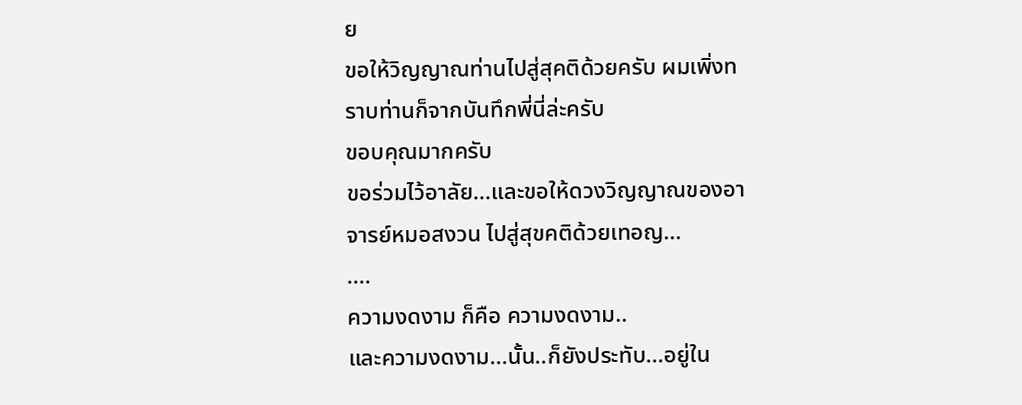ย
ขอให้วิญญาณท่านไปสู่สุคติด้วยครับ ผมเพิ่งทราบท่านก็จากบันทึกพี่นี่ล่ะครับ
ขอบคุณมากครับ
ขอร่วมไว้อาลัย...และขอให้ดวงวิญญาณของอาจารย์หมอสงวน ไปสู่สุขคติด้วยเทอญ...
....
ความงดงาม ก็คือ ความงดงาม..
และความงดงาม...นั้น..ก็ยังประทับ...อยู่ใน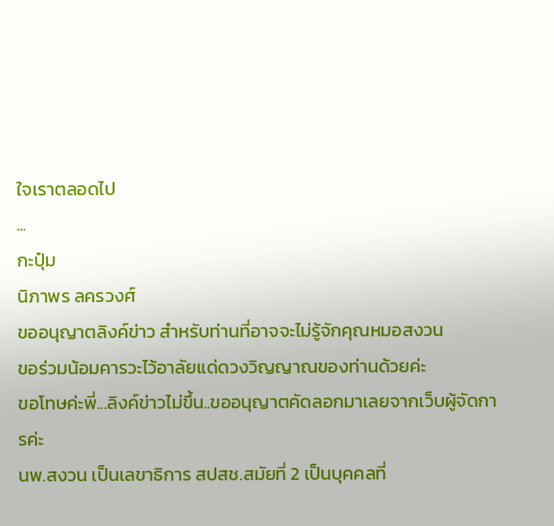ใจเราตลอดไป
...
กะปุ๋ม
นิภาพร ลครวงศ์
ขออนุญาตลิงค์ข่าว สำหรับท่านที่อาจจะไม่รู้จักคุณหมอสงวน
ขอร่วมน้อมคารวะไว้อาลัยแด่ดวงวิญญาณของท่านด้วยค่ะ
ขอโทษค่ะพี่...ลิงค์ข่าวไม่ขึ้น..ขออนุญาตคัดลอกมาเลยจากเว็บผู้จัดการค่ะ
นพ.สงวน เป็นเลขาธิการ สปสช.สมัยที่ 2 เป็นบุคคลที่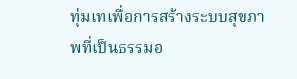ทุ่มเทเพื่อการสร้างระบบสุขภาพที่เป็นธรรมอ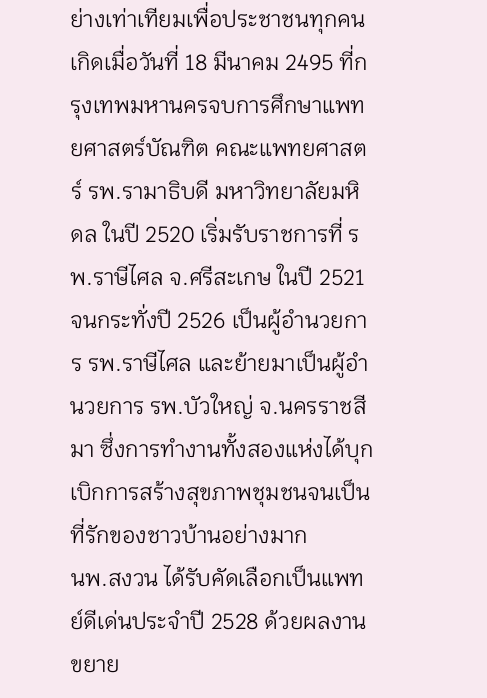ย่างเท่าเทียมเพื่อประชาชนทุกคนเกิดเมื่อวันที่ 18 มีนาคม 2495 ที่กรุงเทพมหานครจบการศึกษาแพทยศาสตร์บัณฑิต คณะแพทยศาสตร์ รพ.รามาธิบดี มหาวิทยาลัยมหิดล ในปี 2520 เริ่มรับราชการที่ รพ.ราษีไศล จ.ศรีสะเกษ ในปี 2521 จนกระทั่งปี 2526 เป็นผู้อำนวยการ รพ.ราษีไศล และย้ายมาเป็นผู้อำนวยการ รพ.บัวใหญ่ จ.นครราชสีมา ซึ่งการทำงานทั้งสองแห่งได้บุกเบิกการสร้างสุขภาพชุมชนจนเป็นที่รักของชาวบ้านอย่างมาก
นพ.สงวน ได้รับคัดเลือกเป็นแพทย์ดีเด่นประจำปี 2528 ด้วยผลงานขยาย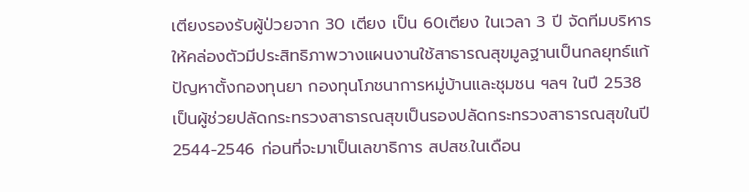เตียงรองรับผู้ป่วยจาก 30 เตียง เป็น 60เตียง ในเวลา 3 ปี จัดทีมบริหารให้คล่องตัวมีประสิทธิภาพวางแผนงานใช้สาธารณสุขมูลฐานเป็นกลยุทธ์แก้ปัญหาตั้งกองทุนยา กองทุนโภชนาการหมู่บ้านและชุมชน ฯลฯ ในปี 2538 เป็นผู้ช่วยปลัดกระทรวงสาธารณสุขเป็นรองปลัดกระทรวงสาธารณสุขในปี 2544-2546 ก่อนที่จะมาเป็นเลขาธิการ สปสช.ในเดือน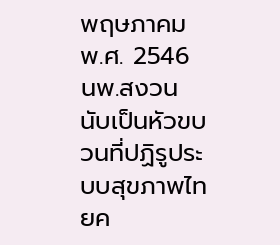พฤษภาคม พ.ศ. 2546
นพ.สงวน นับเป็นหัวขบวนที่ปฏิรูประบบสุขภาพไทยค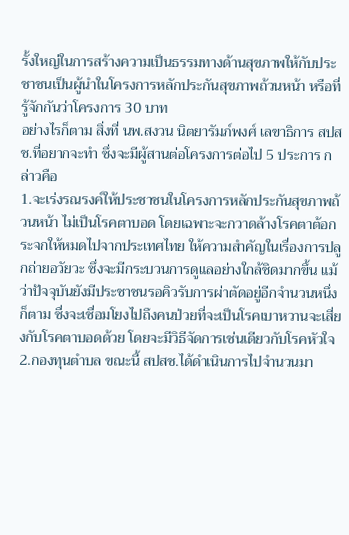รั้งใหญ่ในการสร้างความเป็นธรรมทางด้านสุขภาพให้กับประชาชนเป็นผู้นำในโครงการหลักประกันสุขภาพถ้วนหน้า หรือที่รู้จักกันว่าโครงการ 30 บาท
อย่างไรก็ตาม สิ่งที่ นพ.สงวน นิตยารัมภ์พงศ์ เลขาธิการ สปสช.ที่อยากจะทำ ซึ่งจะมีผู้สานต่อโครงการต่อไป 5 ประการ กล่าวคือ
1.จะเร่งรณรงค์ให้ประชาชนในโครงการหลักประกันสุขภาพถ้วนหน้า ไม่เป็นโรคตาบอด โดยเฉพาะจะกวาดล้างโรคตาต้อกระจกให้หมดไปจากประเทศไทย ให้ความสำคัญในเรื่องการปลูกถ่ายอวัยวะ ซึ่งจะมีกระบวนการดูแลอย่างใกล้ชิดมากขึ้น แม้ว่าปัจจุบันยังมีประชาชนรอคิวรับการผ่าตัดอยู่อีกจำนวนหนึ่งก็ตาม ซื่งจะเชื่อมโยงไปถึงคนป่วยที่จะเป็นโรคเบาหวานจะเสี่ยงกับโรคตาบอดด้วย โดยจะมีวิธีจัดการเช่นเดียวกับโรคหัวใจ
2.กองทุนตำบล ขณะนี้ สปสช.ได้ดำเนินการไปจำนวนมา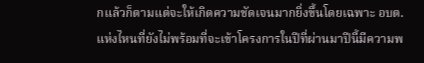กแล้วก็ตามแต่จะให้เกิดความชัดเจนมากยิ่งขึ้นโดยเฉพาะ อบต.แห่งไหนที่ยังไม่พร้อมที่จะเข้าโครงการในปีที่ผ่านมาปีนี้มีความพ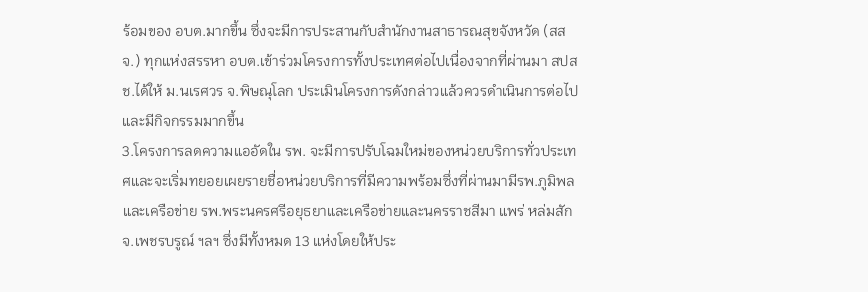ร้อมของ อบต.มากขึ้น ซึ่งจะมีการประสานกับสำนักงานสาธารณสุขจังหวัด (สสจ.) ทุกแห่งสรรหา อบต.เข้าร่วมโครงการทั้งประเทศต่อไปเนื่องจากที่ผ่านมา สปสช.ได้ให้ ม.นเรศวร จ.พิษณุโลก ประเมินโครงการดังกล่าวแล้วควรดำเนินการต่อไปและมีกิจกรรมมากขึ้น
3.โครงการลดความแออัดใน รพ. จะมีการปรับโฉมใหม่ของหน่วยบริการทั่วประเทศและจะเริ่มทยอยเผยรายชื่อหน่วยบริการที่มีความพร้อมซึ่งที่ผ่านมามีรพ.ภูมิพลและเครือข่าย รพ.พระนครศรีอยุธยาและเครือข่ายและนครราชสีมา แพร่ หล่มสัก จ.เพชรบรูณ์ ฯลฯ ซึ่งมีทั้งหมด 13 แห่งโดยให้ประ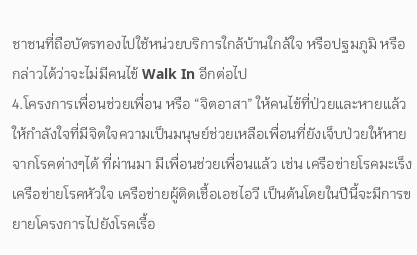ชาชนที่ถือบัตรทองไปใช้หน่วยบริการใกล้บ้านใกล้ใจ หรือปฐมภูมิ หรือกล่าวได้ว่าจะไม่มีคนไข้ Walk In อีกต่อไป
4.โครงการเพื่อนช่วยเพื่อน หรือ “จิตอาสา” ให้คนไข้ที่ป่วยและหายแล้วให้กำลังใจที่มีจิตใจความเป็นมนุษย์ช่วยเหลือเพื่อนที่ยังเจ็บป่วยให้หายจากโรคต่างๆได้ ที่ผ่านมา มีเพื่อนช่วยเพื่อนแล้ว เช่น เครือข่ายโรคมะเร็ง เครือข่ายโรคหัวใจ เครือข่ายผู้ติดเชื้อเอชไอวี เป็นต้นโดยในปีนี้จะมีการขยายโครงการไปยังโรคเรื้อ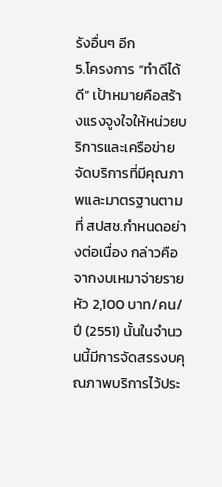รังอื่นๆ อีก
5.โครงการ “ทำดีได้ดี” เป้าหมายคือสร้างแรงจูงใจให้หน่วยบริการและเครือข่ายจัดบริการที่มีคุณภาพและมาตรฐานตามที่ สปสช.กำหนดอย่างต่อเนื่อง กล่าวคือ จากงบเหมาจ่ายรายหัว 2,100 บาท/คน/ปี (2551) นั้นในจำนวนนี้มีการจัดสรรงบคุณภาพบริการไว้ประ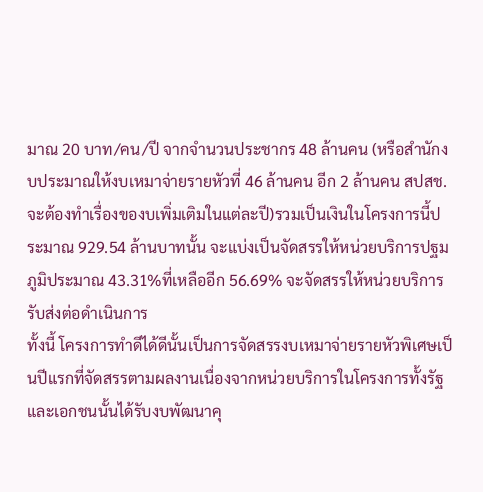มาณ 20 บาท/คน/ปี จากจำนวนประชากร 48 ล้านคน (หรือสำนักงบประมาณให้งบเหมาจ่ายรายหัวที่ 46 ล้านคน อีก 2 ล้านคน สปสช.จะต้องทำเรื่องของบเพิ่มเติมในแต่ละปี)รวมเป็นเงินในโครงการนี้ประมาณ 929.54 ล้านบาทนั้น จะแบ่งเป็นจัดสรรให้หน่วยบริการปฐมภูมิประมาณ 43.31%ที่เหลืออีก 56.69% จะจัดสรรให้หน่วยบริการรับส่งต่อดำเนินการ
ทั้งนี้ โครงการทำดีได้ดีนั้นเป็นการจัดสรรงบเหมาจ่ายรายหัวพิเศษเป็นปีแรกที่จัดสรรตามผลงานเนื่องจากหน่วยบริการในโครงการทั้งรัฐและเอกชนนั้นได้รับงบพัฒนาคุ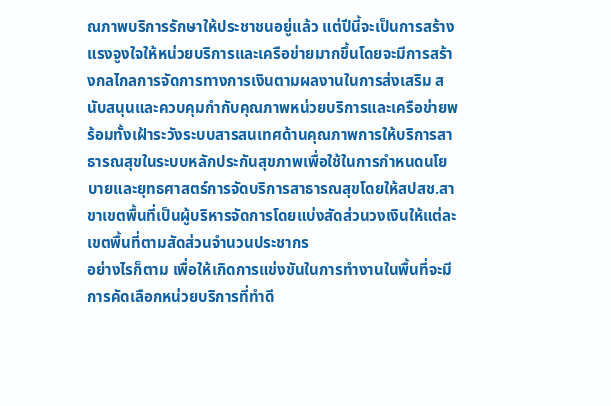ณภาพบริการรักษาให้ประชาชนอยู่แล้ว แต่ปีนี้จะเป็นการสร้างแรงจูงใจให้หน่วยบริการและเครือข่ายมากขึ้นโดยจะมีการสร้างกลไกลการจัดการทางการเงินตามผลงานในการส่งเสริม สนับสนุนและควบคุมกำกับคุณภาพหน่วยบริการและเครือข่ายพร้อมทั้งเฝ้าระวังระบบสารสนเทศด้านคุณภาพการให้บริการสาธารณสุขในระบบหลักประกันสุขภาพเพื่อใช้ในการกำหนดนโยบายและยุทธศาสตร์การจัดบริการสาธารณสุขโดยให้สปสช.สาขาเขตพื้นที่เป็นผู้บริหารจัดการโดยแบ่งสัดส่วนวงเงินให้แต่ละเขตพื้นที่ตามสัดส่วนจำนวนประชากร
อย่างไรก็ตาม เพื่อให้เกิดการแข่งขันในการทำงานในพื้นที่จะมีการคัดเลือกหน่วยบริการที่ทำดี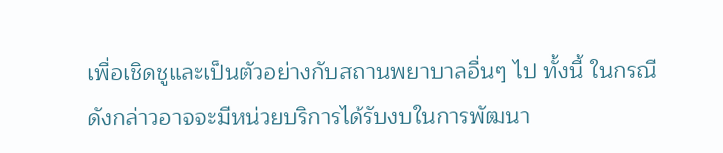เพื่อเชิดชูและเป็นตัวอย่างกับสถานพยาบาลอื่นๆ ไป ทั้งนี้ ในกรณีดังกล่าวอาจจะมีหน่วยบริการได้รับงบในการพัฒนา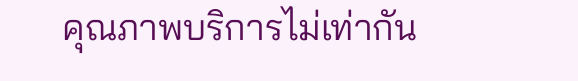คุณภาพบริการไม่เท่ากัน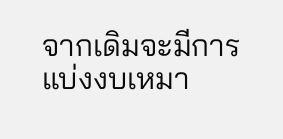จากเดิมจะมีการแบ่งงบเหมา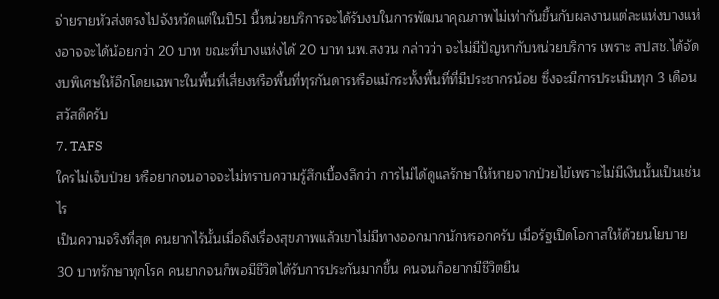จ่ายรายหัวส่งตรงไปจังหวัดแต่ในปี51 นี้หน่วยบริการจะได้รับงบในการพัฒนาคุณภาพไม่เท่ากันขึ้นกับผลงานแต่ละแห่งบางแห่งอาจจะได้น้อยกว่า 20 บาท ขณะที่บางแห่งได้ 20 บาท นพ.สงวน กล่าวว่า จะไม่มีปัญหากับหน่วยบริการ เพราะ สปสช.ได้จัดงบพิเศษให้อีกโดยเฉพาะในพื้นที่เสี่ยงหรือพื้นที่ทุรกันดารหรือแม้กระทั้งพื้นที่ที่มีประชากรน้อย ซึ่งจะมีการประเมินทุก 3 เดือน
สวัสดีครับ
7. TAFS
ใครไม่เจ็บป่วย หรือยากจนอาจจะไม่ทราบความรู้สึกเบื้องลึกว่า การไม่ได้ดูแลรักษาให้หายจากป่วยไข้เพราะไม่มีเงินนั้นเป็นเช่นไร
เป็นความจริงที่สุด คนยากไร้นั้นเมื่อถึงเรื่องสุขภาพแล้วเขาไม่มีทางออกมากนักหรอกครับ เมื่อรัฐเปิดโอกาสให้ด้วยนโยบาย 30 บาทรักษาทุกโรค คนยากจนก็พอมีชีวิตได้รับการประกันมากขึ้น คนจนก็อยากมีชีวิตยืน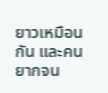ยาวเหมือนกัน และคนยากจน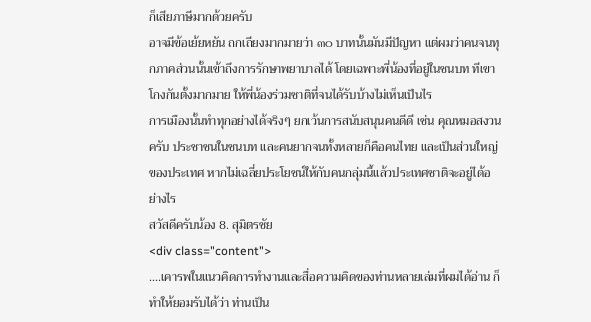ก็เสียภาษีมากด้วยครับ
อาจมีข้อเย้ยหยัน ถกเถียงมากมายว่า ๓๐ บาทนั้นมันมีปัญหา แต่ผมว่าคนจนทุกภาคส่วนนั้นเข้าถึงการรักษาพยาบาลได้ โดยเฉพาะพี่น้องที่อยู่ในชนบท ทีเขาโกงกันตั้งมากมาย ให้พี่น้องร่วมชาติที่จนได้รับบ้างไม่เห็นเป็นไร
การเมืองนั้นทำทุกอย่างได้จริงๆ ยกเว้นการสนับสนุนคนดีดี เช่น คุณหมอสงวนครับ ประชาชนในชนบท และคนยากจนทั้งหลายก็คือคนไทย และเป็นส่วนใหญ่ของประเทศ หากไม่เฉลี่ยประโยชน์ให้กับคนกลุ่มนี้แล้วประเทศชาติจะอยู่ได้อย่างไร
สวัสดีครับน้อง 8. สุมิตรชัย
<div class="content">
....เคารพในแนวคิดการทำงานและสื่อความคิดของท่านหลายเล่มที่ผมได้อ่าน ก็ทำให้ยอมรับได้ว่า ท่านเป็น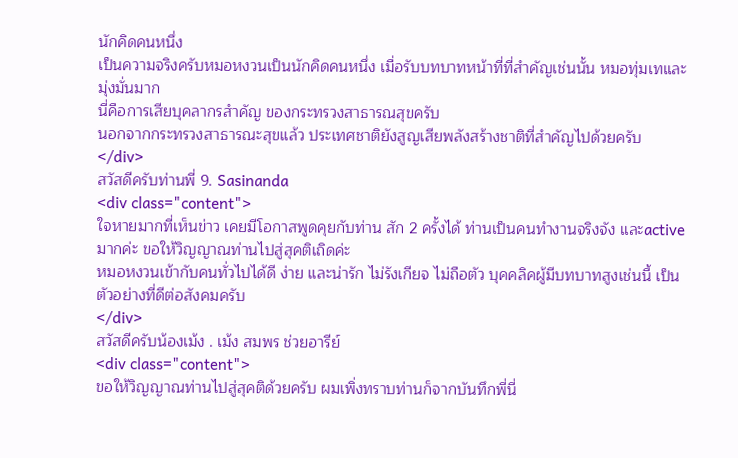นักคิดคนหนึ่ง
เป็นความจริงครับหมอหงวนเป็นนักคิดคนหนึ่ง เมื่อรับบทบาทหน้าที่ที่สำคัญเช่นนั้น หมอทุ่มเทและมุ่งมั่นมาก
นี่คือการเสียบุคลากรสำคัญ ของกระทรวงสาธารณสุขครับ
นอกจากกระทรวงสาธารณะสุขแล้ว ประเทศชาติยังสูญเสียพลังสร้างชาติที่สำคัญไปด้วยครับ
</div>
สวัสดีครับท่านพี่ 9. Sasinanda
<div class="content">
ใจหายมากที่เห็นข่าว เคยมีโอกาสพูดคุยกับท่าน สัก 2 ครั้งได้ ท่านเป็นคนทำงานจริงจัง และactiveมากค่ะ ขอให้วิญญาณท่านไปสู่สุคติเถิดค่ะ
หมอหงวนเข้ากับคนทั่วไปได้ดี ง่าย และน่ารัก ไม่รังเกียจ ไม่ถือตัว บุคคลิคผู้มีบทบาทสูงเช่นนี้ เป็นตัวอย่างที่ดีต่อสังคมครับ
</div>
สวัสดีครับน้องเม้ง . เม้ง สมพร ช่วยอารีย์
<div class="content">
ขอให้วิญญาณท่านไปสู่สุคติด้วยครับ ผมเพิ่งทราบท่านก็จากบันทึกพี่นี่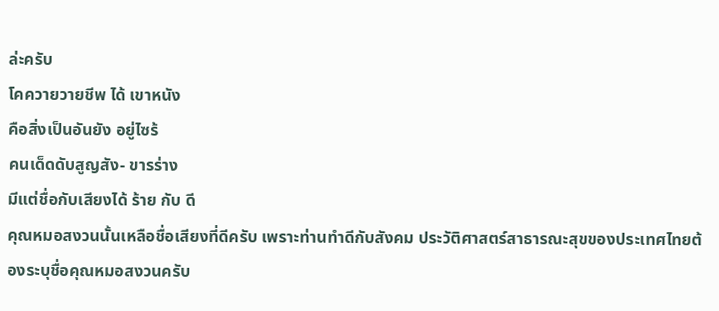ล่ะครับ
โคควายวายชีพ ได้ เขาหนัง
คือสิ่งเป็นอันยัง อยู่ไซร้
คนเด็ดดับสูญสัง- ขารร่าง
มีแต่ชื่อกับเสียงได้ ร้าย กับ ดี
คุณหมอสงวนนั้นเหลือชื่อเสียงที่ดีครับ เพราะท่านทำดีกับสังคม ประวัติศาสตร์สาธารณะสุขของประเทศไทยต้องระบุชื่อคุณหมอสงวนครับ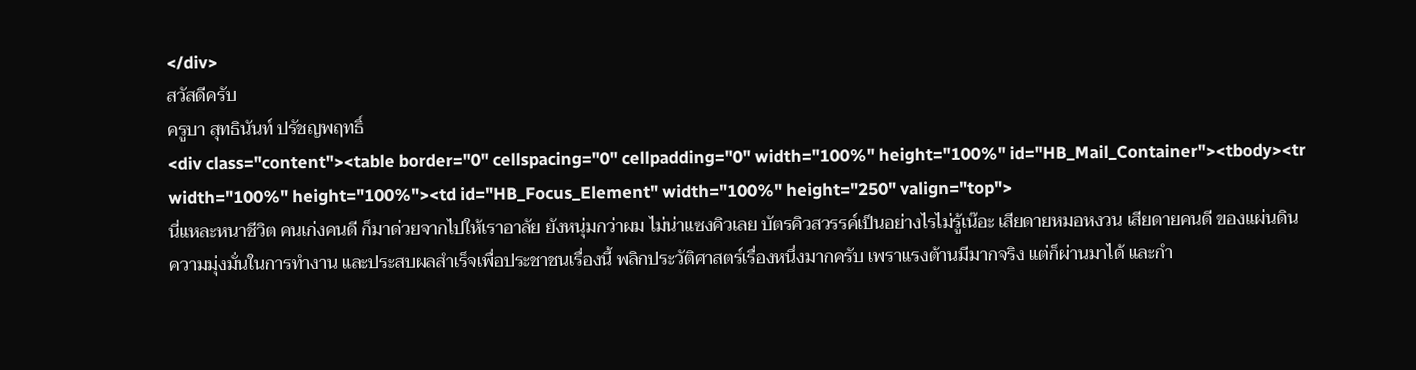</div>
สวัสดีครับ
ครูบา สุทธินันท์ ปรัชญพฤทธิ์
<div class="content"><table border="0" cellspacing="0" cellpadding="0" width="100%" height="100%" id="HB_Mail_Container"><tbody><tr width="100%" height="100%"><td id="HB_Focus_Element" width="100%" height="250" valign="top">
นี่แหละหนาชีวิต คนเก่งคนดี ก็มาด่วยจากไปให้เราอาลัย ยังหนุ่มกว่าผม ไม่น่าแซงคิวเลย บัตรคิวสวรรค์เป็นอย่างไรไม่รู้เน๊อะ เสียดายหมอหงวน เสียดายคนดี ของแผ่นดิน
ความมุ่งมั่นในการทำงาน และประสบผลสำเร็จเพื่อประชาชนเรื่องนี้ พลิกประวัติศาสตร์เรื่องหนึ่งมากครับ เพราแรงต้านมีมากจริง แต่ก็ผ่านมาได้ และกำ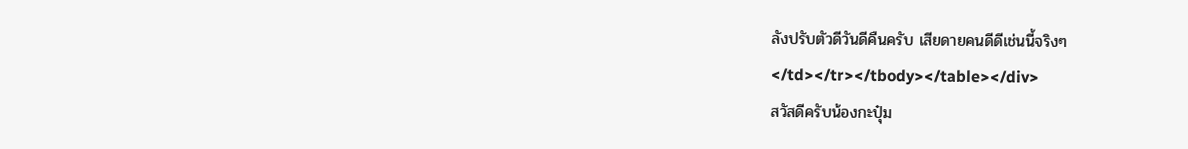ลังปรับตัวดีวันดีคืนครับ เสียดายคนดีดีเช่นนี้จริงๆ
</td></tr></tbody></table></div>
สวัสดีครับน้องกะปุ๋ม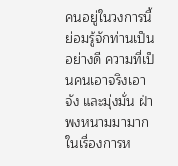คนอยู่ในวงการนี้ย่อมรู้จักท่านเป็นอย่างดี ความที่เป็นคนเอาจริงเอาจัง และมุ่งมั่น ฝ่าพงหนามมามากในเรื่องการห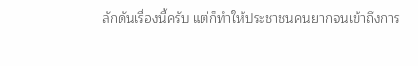ลักดันเรื่องนี้ครับ แต่ก็ทำให้ประชาชนคนยากจนเข้าถึงการ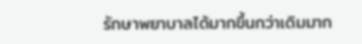รักษาพยาบาลได้มากขึ้นกว่าเดิมมาก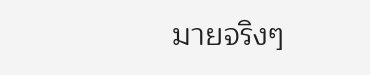มายจริงๆ